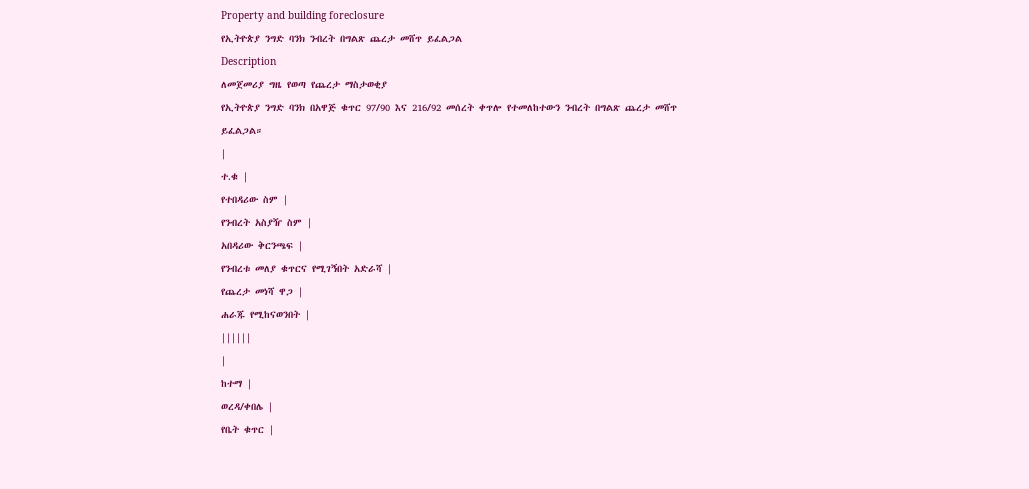Property and building foreclosure
የኢትዮጵያ ንግድ ባንክ ንብረት በግልጽ ጨረታ መሸጥ ይፈልጋል
Description
ለመጀመሪያ ግዜ የወጣ የጨረታ ማስታወቂያ
የኢትዮጵያ ንግድ ባንክ በአዋጅ ቁጥር 97/90 እና 216/92 መሰረት ቀጥሎ የተመለከተውን ንብረት በግልጽ ጨረታ መሸጥ ይፈልጋል።
|
ተ.ቁ |
የተበዳሪው ስም |
የንብረት አስያዥ ስም |
አበዳሪው ቅርንጫፍ |
የንብረቱ መለያ ቁጥርና የሚገኝበት አድራሻ |
የጨረታ መነሻ ዋጋ |
ሐራጁ የሚከናወንበት |
||||||
|
ከተማ |
ወረዳ/ቀበሌ |
የቤት ቁጥር |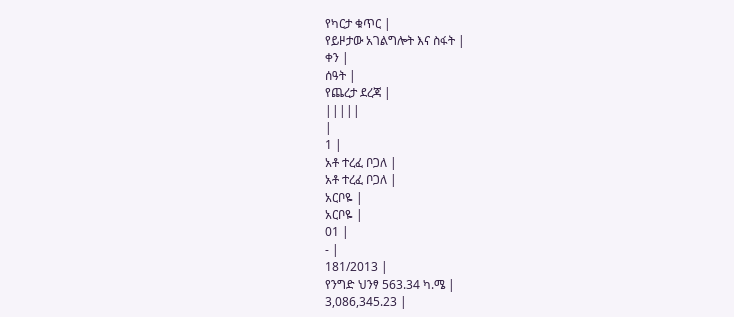የካርታ ቁጥር |
የይዞታው አገልግሎት እና ስፋት |
ቀን |
ሰዓት |
የጨረታ ደረጃ |
|||||
|
1 |
አቶ ተረፈ ቦጋለ |
አቶ ተረፈ ቦጋለ |
አርቦዬ |
አርቦዬ |
01 |
- |
181/2013 |
የንግድ ህንፃ 563.34 ካ.ሜ |
3,086,345.23 |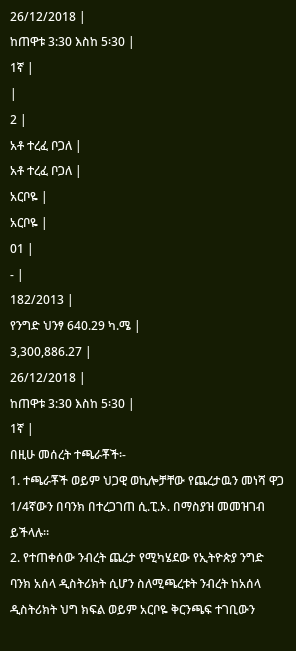26/12/2018 |
ከጠዋቱ 3:30 እስከ 5፡30 |
1ኛ |
|
2 |
አቶ ተረፈ ቦጋለ |
አቶ ተረፈ ቦጋለ |
አርቦዬ |
አርቦዬ |
01 |
- |
182/2013 |
የንግድ ህንፃ 640.29 ካ.ሜ |
3,300,886.27 |
26/12/2018 |
ከጠዋቱ 3:30 እስከ 5፡30 |
1ኛ |
በዚሁ መሰረት ተጫራቾች፡-
1. ተጫራቾች ወይም ህጋዊ ወኪሎቻቸው የጨረታዉን መነሻ ዋጋ 1/4ኛውን በባንክ በተረጋገጠ ሲ.ፒ.ኦ. በማስያዝ መመዝገብ ይችላሉ።
2. የተጠቀሰው ንብረት ጨረታ የሚካሄደው የኢትዮጵያ ንግድ ባንክ አሰላ ዲስትሪክት ሲሆን ስለሚጫረቱት ንብረት ከአሰላ ዲስትሪክት ህግ ክፍል ወይም አርቦዬ ቅርንጫፍ ተገቢውን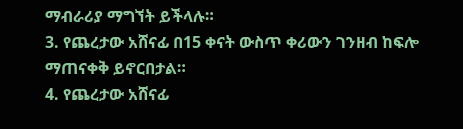ማብራሪያ ማግኘት ይችላሉ።
3. የጨረታው አሸናፊ በ15 ቀናት ውስጥ ቀሪውን ገንዘብ ከፍሎ ማጠናቀቅ ይኖርበታል።
4. የጨረታው አሸናፊ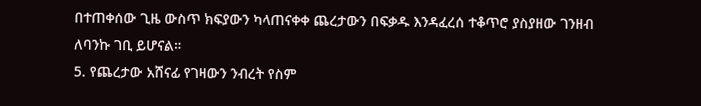በተጠቀሰው ጊዜ ውስጥ ክፍያውን ካላጠናቀቀ ጨረታውን በፍቃዱ እንዳፈረሰ ተቆጥሮ ያስያዘው ገንዘብ ለባንኩ ገቢ ይሆናል።
5. የጨረታው አሸናፊ የገዛውን ንብረት የስም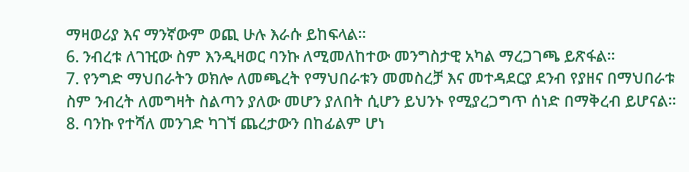ማዛወሪያ እና ማንኛውም ወጪ ሁሉ እራሱ ይከፍላል።
6. ንብረቱ ለገዢው ስም እንዲዛወር ባንኩ ለሚመለከተው መንግስታዊ አካል ማረጋገጫ ይጽፋል።
7. የንግድ ማህበራትን ወክሎ ለመጫረት የማህበራቱን መመስረቻ እና መተዳደርያ ደንብ የያዘና በማህበራቱ ስም ንብረት ለመግዛት ስልጣን ያለው መሆን ያለበት ሲሆን ይህንኑ የሚያረጋግጥ ሰነድ በማቅረብ ይሆናል።
8. ባንኩ የተሻለ መንገድ ካገኘ ጨረታውን በከፊልም ሆነ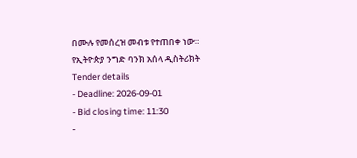በሙሉ የመሰረዝ መብቱ የተጠበቀ ነው።
የኢትዮጵያ ንግድ ባንክ አሰላ ዲስትሪክት
Tender details
- Deadline: 2026-09-01
- Bid closing time: 11:30
-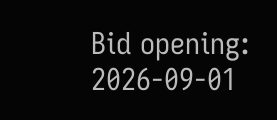Bid opening: 2026-09-01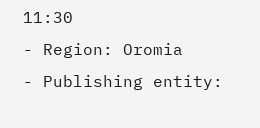11:30
- Region: Oromia
- Publishing entity: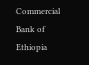Commercial Bank of Ethiopia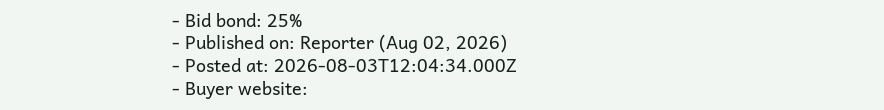- Bid bond: 25%
- Published on: Reporter (Aug 02, 2026)
- Posted at: 2026-08-03T12:04:34.000Z
- Buyer website: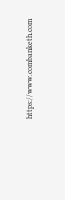https://www.combanketh.com